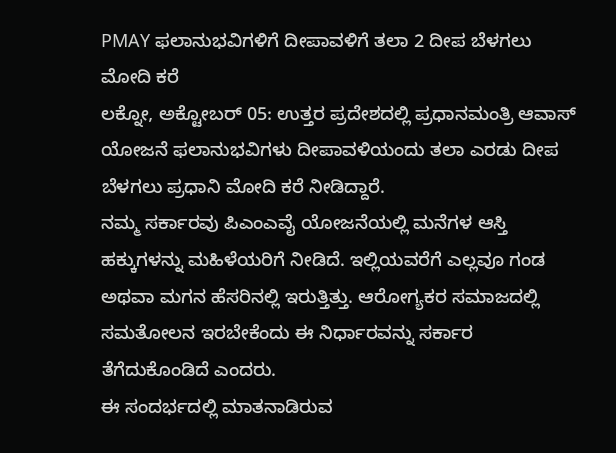PMAY ಫಲಾನುಭವಿಗಳಿಗೆ ದೀಪಾವಳಿಗೆ ತಲಾ 2 ದೀಪ ಬೆಳಗಲು ಮೋದಿ ಕರೆ
ಲಕ್ನೋ, ಅಕ್ಟೋಬರ್ 05: ಉತ್ತರ ಪ್ರದೇಶದಲ್ಲಿ ಪ್ರಧಾನಮಂತ್ರಿ ಆವಾಸ್ ಯೋಜನೆ ಫಲಾನುಭವಿಗಳು ದೀಪಾವಳಿಯಂದು ತಲಾ ಎರಡು ದೀಪ ಬೆಳಗಲು ಪ್ರಧಾನಿ ಮೋದಿ ಕರೆ ನೀಡಿದ್ದಾರೆ.
ನಮ್ಮ ಸರ್ಕಾರವು ಪಿಎಂಎವೈ ಯೋಜನೆಯಲ್ಲಿ ಮನೆಗಳ ಆಸ್ತಿ ಹಕ್ಕುಗಳನ್ನು ಮಹಿಳೆಯರಿಗೆ ನೀಡಿದೆ. ಇಲ್ಲಿಯವರೆಗೆ ಎಲ್ಲವೂ ಗಂಡ ಅಥವಾ ಮಗನ ಹೆಸರಿನಲ್ಲಿ ಇರುತ್ತಿತ್ತು. ಆರೋಗ್ಯಕರ ಸಮಾಜದಲ್ಲಿ ಸಮತೋಲನ ಇರಬೇಕೆಂದು ಈ ನಿರ್ಧಾರವನ್ನು ಸರ್ಕಾರ ತೆಗೆದುಕೊಂಡಿದೆ ಎಂದರು.
ಈ ಸಂದರ್ಭದಲ್ಲಿ ಮಾತನಾಡಿರುವ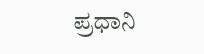ಪ್ರಧಾನಿ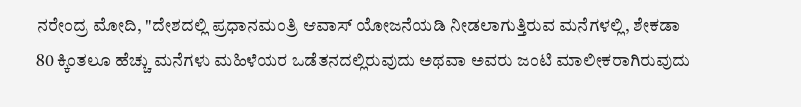ನರೇಂದ್ರ ಮೋದಿ, "ದೇಶದಲ್ಲಿ ಪ್ರಧಾನಮಂತ್ರಿ ಆವಾಸ್ ಯೋಜನೆಯಡಿ ನೀಡಲಾಗುತ್ತಿರುವ ಮನೆಗಳಲ್ಲಿ, ಶೇಕಡಾ 80 ಕ್ಕಿಂತಲೂ ಹೆಚ್ಚು ಮನೆಗಳು ಮಹಿಳೆಯರ ಒಡೆತನದಲ್ಲಿರುವುದು ಅಥವಾ ಅವರು ಜಂಟಿ ಮಾಲೀಕರಾಗಿರುವುದು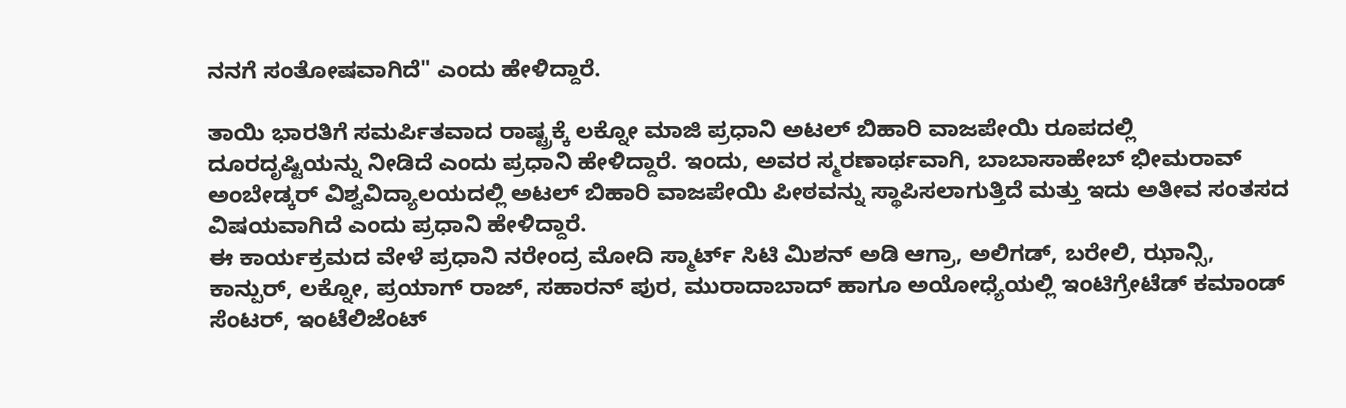ನನಗೆ ಸಂತೋಷವಾಗಿದೆ" ಎಂದು ಹೇಳಿದ್ದಾರೆ.

ತಾಯಿ ಭಾರತಿಗೆ ಸಮರ್ಪಿತವಾದ ರಾಷ್ಟ್ರಕ್ಕೆ ಲಕ್ನೋ ಮಾಜಿ ಪ್ರಧಾನಿ ಅಟಲ್ ಬಿಹಾರಿ ವಾಜಪೇಯಿ ರೂಪದಲ್ಲಿ ದೂರದೃಷ್ಟಿಯನ್ನು ನೀಡಿದೆ ಎಂದು ಪ್ರಧಾನಿ ಹೇಳಿದ್ದಾರೆ. ಇಂದು, ಅವರ ಸ್ಮರಣಾರ್ಥವಾಗಿ, ಬಾಬಾಸಾಹೇಬ್ ಭೀಮರಾವ್ ಅಂಬೇಡ್ಕರ್ ವಿಶ್ವವಿದ್ಯಾಲಯದಲ್ಲಿ ಅಟಲ್ ಬಿಹಾರಿ ವಾಜಪೇಯಿ ಪೀಠವನ್ನು ಸ್ಥಾಪಿಸಲಾಗುತ್ತಿದೆ ಮತ್ತು ಇದು ಅತೀವ ಸಂತಸದ ವಿಷಯವಾಗಿದೆ ಎಂದು ಪ್ರಧಾನಿ ಹೇಳಿದ್ದಾರೆ.
ಈ ಕಾರ್ಯಕ್ರಮದ ವೇಳೆ ಪ್ರಧಾನಿ ನರೇಂದ್ರ ಮೋದಿ ಸ್ಮಾರ್ಟ್ ಸಿಟಿ ಮಿಶನ್ ಅಡಿ ಆಗ್ರಾ, ಅಲಿಗಡ್, ಬರೇಲಿ, ಝಾನ್ಸಿ, ಕಾನ್ಪುರ್, ಲಕ್ನೋ, ಪ್ರಯಾಗ್ ರಾಜ್, ಸಹಾರನ್ ಪುರ, ಮುರಾದಾಬಾದ್ ಹಾಗೂ ಅಯೋಧ್ಯೆಯಲ್ಲಿ ಇಂಟಿಗ್ರೇಟೆಡ್ ಕಮಾಂಡ್ ಸೆಂಟರ್, ಇಂಟೆಲಿಜೆಂಟ್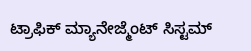ಟ್ರಾಫಿಕ್ ಮ್ಯಾನೇಜ್ಮೆಂಟ್ ಸಿಸ್ಟಮ್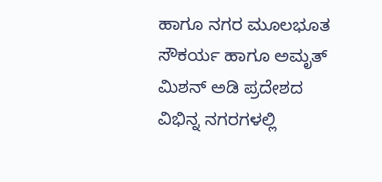ಹಾಗೂ ನಗರ ಮೂಲಭೂತ ಸೌಕರ್ಯ ಹಾಗೂ ಅಮೃತ್ ಮಿಶನ್ ಅಡಿ ಪ್ರದೇಶದ ವಿಭಿನ್ನ ನಗರಗಳಲ್ಲಿ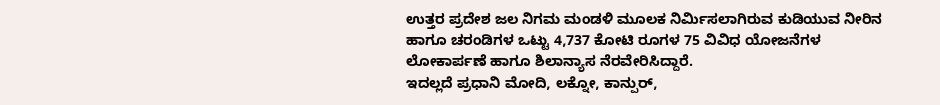ಉತ್ತರ ಪ್ರದೇಶ ಜಲ ನಿಗಮ ಮಂಡಳಿ ಮೂಲಕ ನಿರ್ಮಿಸಲಾಗಿರುವ ಕುಡಿಯುವ ನೀರಿನ ಹಾಗೂ ಚರಂಡಿಗಳ ಒಟ್ಟು 4,737 ಕೋಟಿ ರೂಗಳ 75 ವಿವಿಧ ಯೋಜನೆಗಳ ಲೋಕಾರ್ಪಣೆ ಹಾಗೂ ಶಿಲಾನ್ಯಾಸ ನೆರವೇರಿಸಿದ್ದಾರೆ.
ಇದಲ್ಲದೆ ಪ್ರಧಾನಿ ಮೋದಿ, ಲಕ್ನೋ, ಕಾನ್ಪುರ್,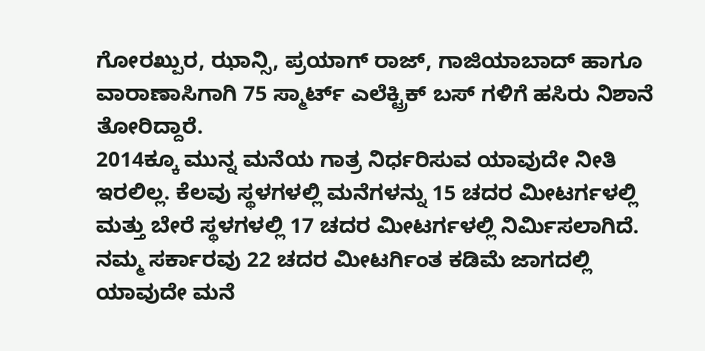ಗೋರಖ್ಪುರ, ಝಾನ್ಸಿ, ಪ್ರಯಾಗ್ ರಾಜ್, ಗಾಜಿಯಾಬಾದ್ ಹಾಗೂ ವಾರಾಣಾಸಿಗಾಗಿ 75 ಸ್ಮಾರ್ಟ್ ಎಲೆಕ್ಟ್ರಿಕ್ ಬಸ್ ಗಳಿಗೆ ಹಸಿರು ನಿಶಾನೆ ತೋರಿದ್ದಾರೆ.
2014ಕ್ಕೂ ಮುನ್ನ ಮನೆಯ ಗಾತ್ರ ನಿರ್ಧರಿಸುವ ಯಾವುದೇ ನೀತಿ ಇರಲಿಲ್ಲ. ಕೆಲವು ಸ್ಥಳಗಳಲ್ಲಿ ಮನೆಗಳನ್ನು 15 ಚದರ ಮೀಟರ್ಗಳಲ್ಲಿ ಮತ್ತು ಬೇರೆ ಸ್ಥಳಗಳಲ್ಲಿ 17 ಚದರ ಮೀಟರ್ಗಳಲ್ಲಿ ನಿರ್ಮಿಸಲಾಗಿದೆ.
ನಮ್ಮ ಸರ್ಕಾರವು 22 ಚದರ ಮೀಟರ್ಗಿಂತ ಕಡಿಮೆ ಜಾಗದಲ್ಲಿ ಯಾವುದೇ ಮನೆ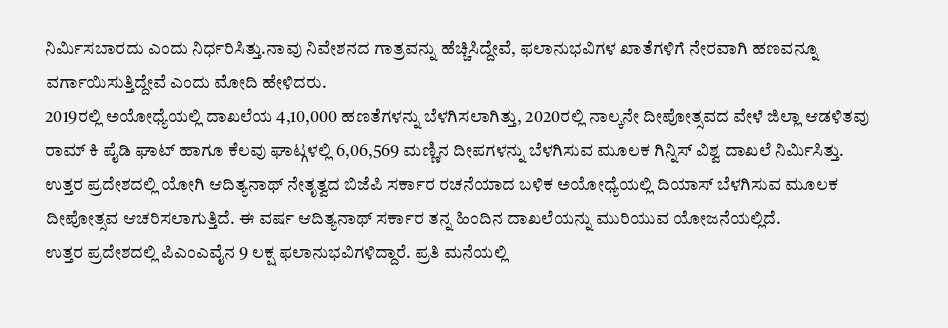ನಿರ್ಮಿಸಬಾರದು ಎಂದು ನಿರ್ಧರಿಸಿತ್ತು.ನಾವು ನಿವೇಶನದ ಗಾತ್ರವನ್ನು ಹೆಚ್ಚಿಸಿದ್ದೇವೆ, ಫಲಾನುಭವಿಗಳ ಖಾತೆಗಳಿಗೆ ನೇರವಾಗಿ ಹಣವನ್ನೂ ವರ್ಗಾಯಿಸುತ್ತಿದ್ದೇವೆ ಎಂದು ಮೋದಿ ಹೇಳಿದರು.
2019ರಲ್ಲಿ ಅಯೋಧ್ಯೆಯಲ್ಲಿ ದಾಖಲೆಯ 4,10,000 ಹಣತೆಗಳನ್ನು ಬೆಳಗಿಸಲಾಗಿತ್ತು, 2020ರಲ್ಲಿ ನಾಲ್ಕನೇ ದೀಪೋತ್ಸವದ ವೇಳೆ ಜಿಲ್ಲಾ ಆಡಳಿತವು ರಾಮ್ ಕಿ ಪೈಡಿ ಘಾಟ್ ಹಾಗೂ ಕೆಲವು ಘಾಟ್ಗಳಲ್ಲಿ 6,06,569 ಮಣ್ಣಿನ ದೀಪಗಳನ್ನು ಬೆಳಗಿಸುವ ಮೂಲಕ ಗಿನ್ನಿಸ್ ವಿಶ್ವ ದಾಖಲೆ ನಿರ್ಮಿಸಿತ್ತು.
ಉತ್ತರ ಪ್ರದೇಶದಲ್ಲಿ ಯೋಗಿ ಆದಿತ್ಯನಾಥ್ ನೇತೃತ್ವದ ಬಿಜೆಪಿ ಸರ್ಕಾರ ರಚನೆಯಾದ ಬಳಿಕ ಅಯೋಧ್ಯೆಯಲ್ಲಿ ದಿಯಾಸ್ ಬೆಳಗಿಸುವ ಮೂಲಕ ದೀಪೋತ್ಸವ ಆಚರಿಸಲಾಗುತ್ತಿದೆ. ಈ ವರ್ಷ ಆದಿತ್ಯನಾಥ್ ಸರ್ಕಾರ ತನ್ನ ಹಿಂದಿನ ದಾಖಲೆಯನ್ನು ಮುರಿಯುವ ಯೋಜನೆಯಲ್ಲಿದೆ.
ಉತ್ತರ ಪ್ರದೇಶದಲ್ಲಿ ಪಿಎಂಎವೈನ 9 ಲಕ್ಷ ಫಲಾನುಭವಿಗಳಿದ್ದಾರೆ. ಪ್ರತಿ ಮನೆಯಲ್ಲಿ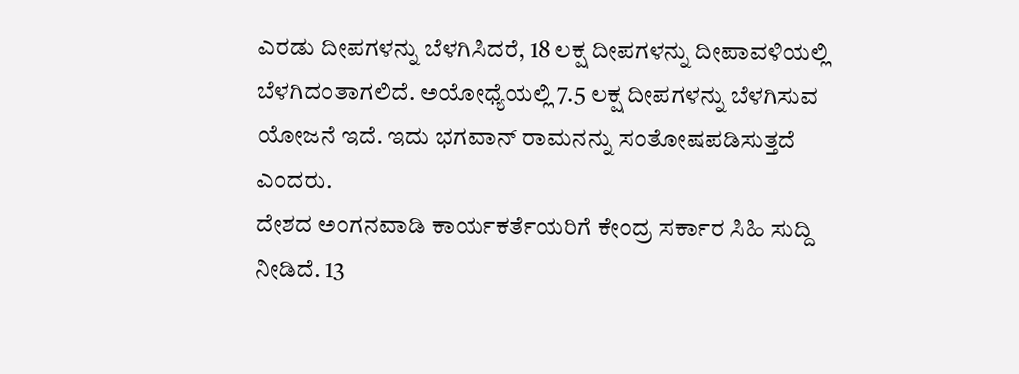ಎರಡು ದೀಪಗಳನ್ನು ಬೆಳಗಿಸಿದರೆ, 18 ಲಕ್ಷ ದೀಪಗಳನ್ನು ದೀಪಾವಳಿಯಲ್ಲಿ ಬೆಳಗಿದಂತಾಗಲಿದೆ. ಅಯೋಧ್ಯೆಯಲ್ಲಿ 7.5 ಲಕ್ಷ ದೀಪಗಳನ್ನು ಬೆಳಗಿಸುವ ಯೋಜನೆ ಇದೆ. ಇದು ಭಗವಾನ್ ರಾಮನನ್ನು ಸಂತೋಷಪಡಿಸುತ್ತದೆ ಎಂದರು.
ದೇಶದ ಅಂಗನವಾಡಿ ಕಾರ್ಯಕರ್ತೆಯರಿಗೆ ಕೇಂದ್ರ ಸರ್ಕಾರ ಸಿಹಿ ಸುದ್ದಿ ನೀಡಿದೆ. 13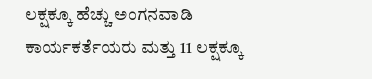ಲಕ್ಷಕ್ಕೂ ಹೆಚ್ಚು ಅಂಗನವಾಡಿ ಕಾರ್ಯಕರ್ತೆಯರು ಮತ್ತು 11 ಲಕ್ಷಕ್ಕೂ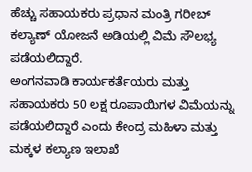ಹೆಚ್ಚು ಸಹಾಯಕರು ಪ್ರಧಾನ ಮಂತ್ರಿ ಗರೀಬ್ ಕಲ್ಯಾಣ್ ಯೋಜನೆ ಅಡಿಯಲ್ಲಿ ವಿಮೆ ಸೌಲಭ್ಯ ಪಡೆಯಲಿದ್ದಾರೆ.
ಅಂಗನವಾಡಿ ಕಾರ್ಯಕರ್ತೆಯರು ಮತ್ತು ಸಹಾಯಕರು 50 ಲಕ್ಷ ರೂಪಾಯಿಗಳ ವಿಮೆಯನ್ನು ಪಡೆಯಲಿದ್ದಾರೆ ಎಂದು ಕೇಂದ್ರ ಮಹಿಳಾ ಮತ್ತು ಮಕ್ಕಳ ಕಲ್ಯಾಣ ಇಲಾಖೆ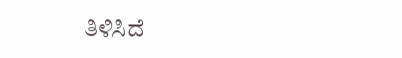ತಿಳಿಸಿದೆ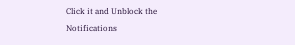Click it and Unblock the Notifications